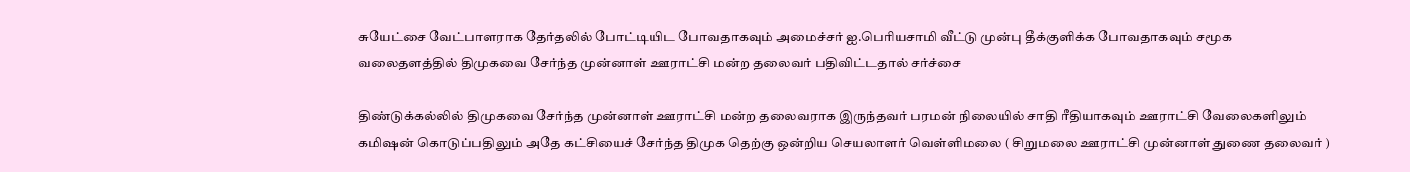சுயேட்சை வேட்பாளராக தேர்தலில் போட்டியிட போவதாகவும் அமைச்சர் ஐ.பெரியசாமி வீட்டு முன்பு தீக்குளிக்க போவதாகவும் சமூக வலைதளத்தில் திமுகவை சேர்ந்த முன்னாள் ஊராட்சி மன்ற தலைவர் பதிவிட்டதால் சர்ச்சை

திண்டுக்கல்லில் திமுகவை சேர்ந்த முன்னாள் ஊராட்சி மன்ற தலைவராக இருந்தவர் பரமன் நிலையில் சாதி ரீதியாகவும் ஊராட்சி வேலைகளிலும் கமிஷன் கொடுப்பதிலும் அதே கட்சியைச் சேர்ந்த திமுக தெற்கு ஒன்றிய செயலாளர் வெள்ளிமலை ( சிறுமலை ஊராட்சி முன்னாள் துணை தலைவர் )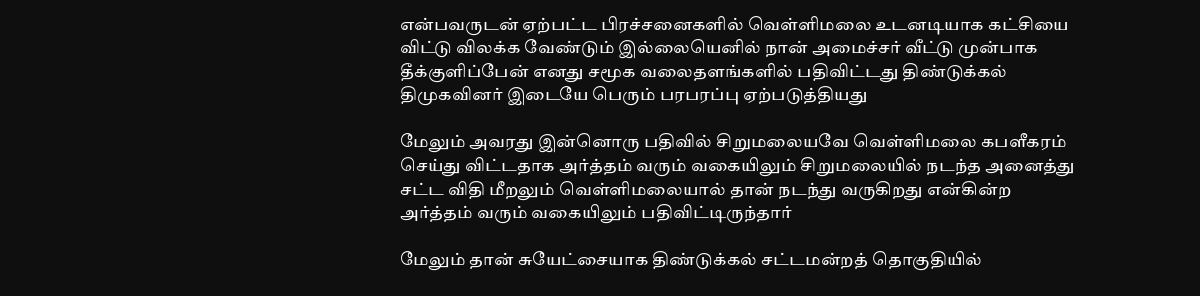என்பவருடன் ஏற்பட்ட பிரச்சனைகளில் வெள்ளிமலை உடனடியாக கட்சியை விட்டு விலக்க வேண்டும் இல்லையெனில் நான் அமைச்சர் வீட்டு முன்பாக தீக்குளிப்பேன் எனது சமூக வலைதளங்களில் பதிவிட்டது திண்டுக்கல் திமுகவினர் இடையே பெரும் பரபரப்பு ஏற்படுத்தியது

மேலும் அவரது இன்னொரு பதிவில் சிறுமலையவே வெள்ளிமலை கபளீகரம் செய்து விட்டதாக அர்த்தம் வரும் வகையிலும் சிறுமலையில் நடந்த அனைத்து சட்ட விதி மீறலும் வெள்ளிமலையால் தான் நடந்து வருகிறது என்கின்ற அர்த்தம் வரும் வகையிலும் பதிவிட்டிருந்தார்

மேலும் தான் சுயேட்சையாக திண்டுக்கல் சட்டமன்றத் தொகுதியில்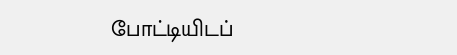போட்டியிடப்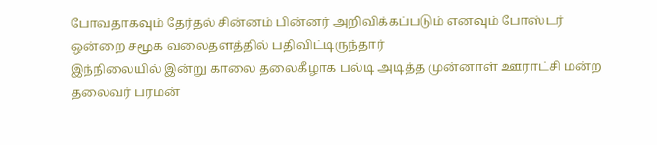போவதாகவும் தேர்தல் சின்னம் பின்னர் அறிவிக்கப்படும் எனவும் போஸ்டர் ஒன்றை சமூக வலைதளத்தில் பதிவிட்டிருந்தார்
இந்நிலையில் இன்று காலை தலைகீழாக பல்டி அடித்த முன்னாள் ஊராட்சி மன்ற தலைவர் பரமன்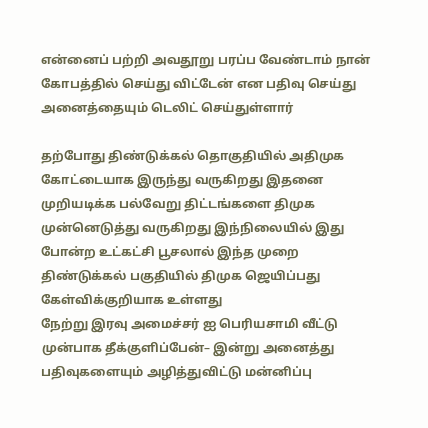என்னைப் பற்றி அவதூறு பரப்ப வேண்டாம் நான் கோபத்தில் செய்து விட்டேன் என பதிவு செய்து அனைத்தையும் டெலிட் செய்துள்ளார்

தற்போது திண்டுக்கல் தொகுதியில் அதிமுக கோட்டையாக இருந்து வருகிறது இதனை முறியடிக்க பல்வேறு திட்டங்களை திமுக முன்னெடுத்து வருகிறது இந்நிலையில் இது போன்ற உட்கட்சி பூசலால் இந்த முறை திண்டுக்கல் பகுதியில் திமுக ஜெயிப்பது கேள்விக்குறியாக உள்ளது
நேற்று இரவு அமைச்சர் ஐ பெரியசாமி வீட்டு முன்பாக தீக்குளிப்பேன்– இன்று அனைத்து பதிவுகளையும் அழித்துவிட்டு மன்னிப்பு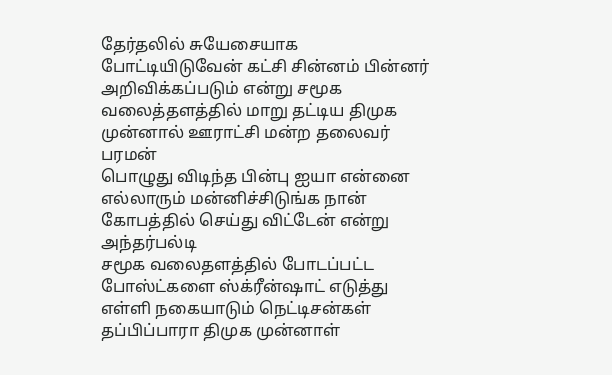தேர்தலில் சுயேசையாக போட்டியிடுவேன் கட்சி சின்னம் பின்னர் அறிவிக்கப்படும் என்று சமூக வலைத்தளத்தில் மாறு தட்டிய திமுக முன்னால் ஊராட்சி மன்ற தலைவர் பரமன்
பொழுது விடிந்த பின்பு ஐயா என்னை எல்லாரும் மன்னிச்சிடுங்க நான் கோபத்தில் செய்து விட்டேன் என்று அந்தர்பல்டி
சமூக வலைதளத்தில் போடப்பட்ட போஸ்ட்களை ஸ்க்ரீன்ஷாட் எடுத்து எள்ளி நகையாடும் நெட்டிசன்கள்
தப்பிப்பாரா திமுக முன்னாள்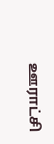ஊராட்சி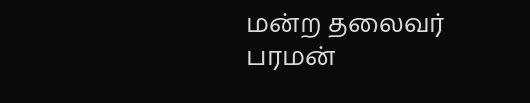மன்ற தலைவர் பரமன்